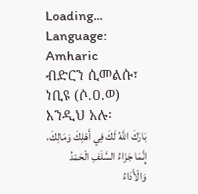Loading...
Language: Amharic
ብድርን ሲመልሱ፣ ነቢዩ (ሶ.ዐ.ወ) እንዲህ አሉ፡
بَارَكَ اللَّهُ لَكَ فِي أَهْلِكَ وَمَالِكَ، إِنَّمَا جَزَاءُ السَّلَفِ الْحَمْدُ وَالْأَدَاءُ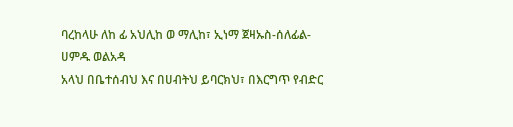ባረከላሁ ለከ ፊ አህሊከ ወ ማሊከ፣ ኢነማ ጀዛኡስ-ሰለፊል-ሀምዱ ወልአዳ
አላህ በቤተሰብህ እና በሀብትህ ይባርክህ፣ በእርግጥ የብድር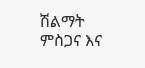ሽልማት ምስጋና እና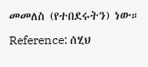መመለስ (የተበደሩትን) ነው።
Reference: ሰሂህ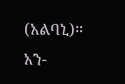(አልባኒ)። አን-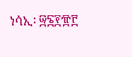ነሳኢ፡ ፵፮፻፹፫